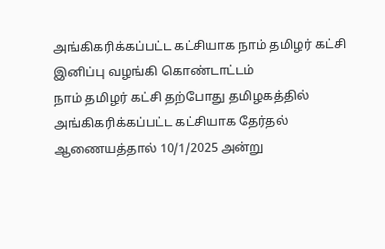அங்கிகரிக்கப்பட்ட கட்சியாக நாம் தமிழர் கட்சி இனிப்பு வழங்கி கொண்டாட்டம்
நாம் தமிழர் கட்சி தற்போது தமிழகத்தில் அங்கிகரிக்கப்பட்ட கட்சியாக தேர்தல் ஆணையத்தால் 10/1/2025 அன்று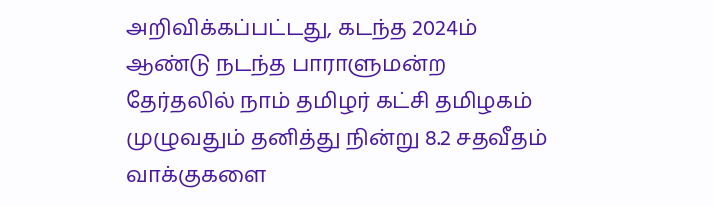அறிவிக்கப்பட்டது, கடந்த 2024ம் ஆண்டு நடந்த பாராளுமன்ற தேர்தலில் நாம் தமிழர் கட்சி தமிழகம் முழுவதும் தனித்து நின்று 8.2 சதவீதம் வாக்குகளை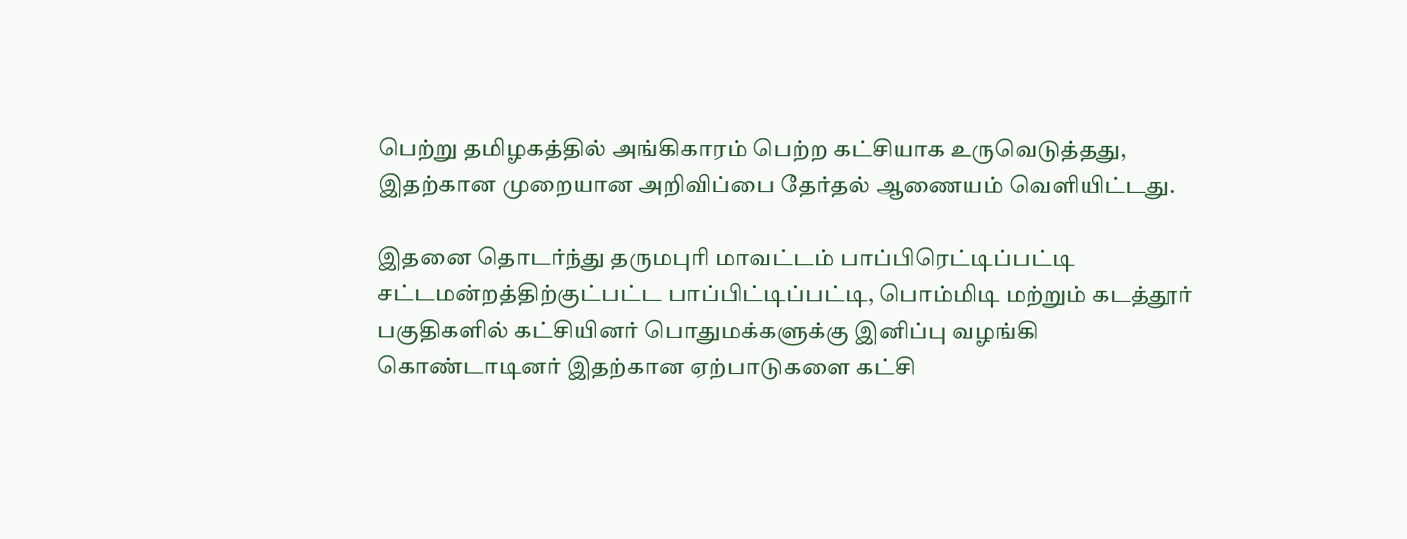பெற்று தமிழகத்தில் அங்கிகாரம் பெற்ற கட்சியாக உருவெடுத்தது, இதற்கான முறையான அறிவிப்பை தேர்தல் ஆணையம் வெளியிட்டது.

இதனை தொடர்ந்து தருமபுரி மாவட்டம் பாப்பிரெட்டிப்பட்டி சட்டமன்றத்திற்குட்பட்ட பாப்பிட்டிப்பட்டி, பொம்மிடி மற்றும் கடத்தூர் பகுதிகளில் கட்சியினர் பொதுமக்களுக்கு இனிப்பு வழங்கி கொண்டாடினர் இதற்கான ஏற்பாடுகளை கட்சி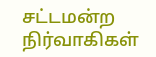சட்டமன்ற நிர்வாகிகள்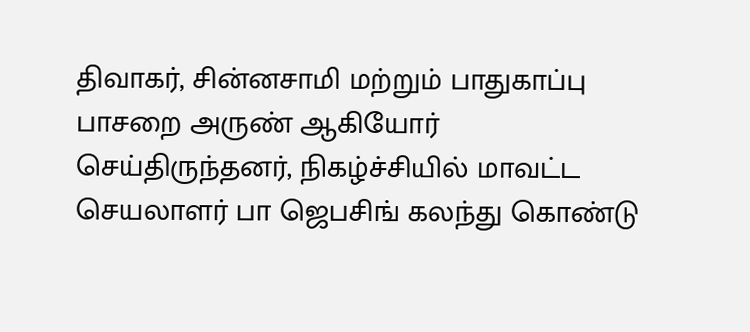திவாகர், சின்னசாமி மற்றும் பாதுகாப்பு பாசறை அருண் ஆகியோர் செய்திருந்தனர், நிகழ்ச்சியில் மாவட்ட செயலாளர் பா ஜெபசிங் கலந்து கொண்டு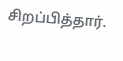சிறப்பித்தார்.